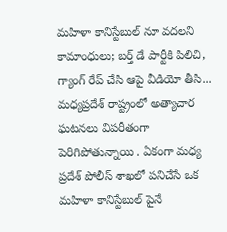మహిళా కానిస్టేబుల్ నూ వదలని కామాంధులు; బర్త్ డే పార్టీకి పిలిచి, గ్యాంగ్ రేప్ చేసి ఆపై వీడియో తీసి...
మధ్యప్రదేశ్ రాష్ట్రంలో అత్యాచార ఘటనలు విపరీతంగా పెరిగిపోతున్నాయి . ఏకంగా మధ్య ప్రదేశ్ పోలీస్ శాఖలో పనిచేసే ఒక మహిళా కానిస్టేబుల్ పైనే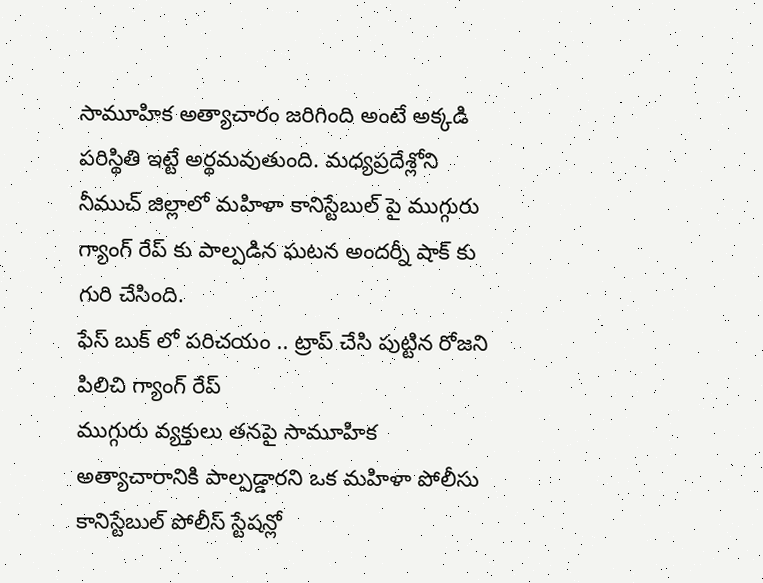సామూహిక అత్యాచారం జరిగింది అంటే అక్కడి పరిస్థితి ఇట్టే అర్థమవుతుంది. మధ్యప్రదేశ్లోని నీముచ్ జిల్లాలో మహిళా కానిస్టేబుల్ పై ముగ్గురు గ్యాంగ్ రేప్ కు పాల్పడిన ఘటన అందర్నీ షాక్ కు గురి చేసింది.
ఫేస్ బుక్ లో పరిచయం .. ట్రాప్ చేసి పుట్టిన రోజని పిలిచి గ్యాంగ్ రేప్
ముగ్గురు వ్యక్తులు తనపై సామూహిక అత్యాచారానికి పాల్పడ్డారని ఒక మహిళా పోలీసు కానిస్టేబుల్ పోలీస్ స్టేషన్లో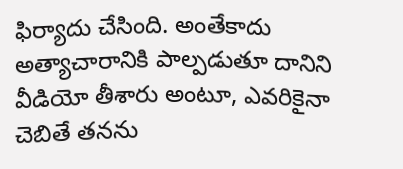ఫిర్యాదు చేసింది. అంతేకాదు అత్యాచారానికి పాల్పడుతూ దానిని వీడియో తీశారు అంటూ, ఎవరికైనా చెబితే తనను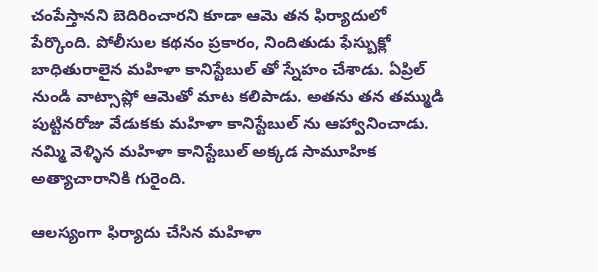చంపేస్తానని బెదిరించారని కూడా ఆమె తన ఫిర్యాదులో పేర్కొంది. పోలీసుల కథనం ప్రకారం, నిందితుడు ఫేస్బుక్లో బాధితురాలైన మహిళా కానిస్టేబుల్ తో స్నేహం చేశాడు. ఏప్రిల్ నుండి వాట్సాప్లో ఆమెతో మాట కలిపాడు. అతను తన తమ్ముడి పుట్టినరోజు వేడుకకు మహిళా కానిస్టేబుల్ ను ఆహ్వానించాడు. నమ్మి వెళ్ళిన మహిళా కానిస్టేబుల్ అక్కడ సామూహిక అత్యాచారానికి గురైంది.

ఆలస్యంగా ఫిర్యాదు చేసిన మహిళా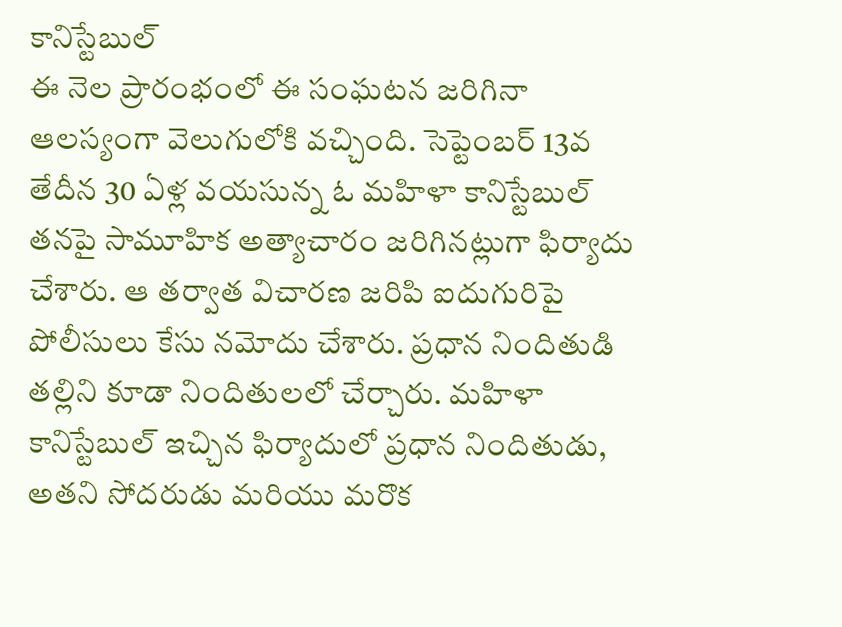కానిస్టేబుల్
ఈ నెల ప్రారంభంలో ఈ సంఘటన జరిగినా ఆలస్యంగా వెలుగులోకి వచ్చింది. సెప్టెంబర్ 13వ తేదీన 30 ఏళ్ల వయసున్న ఓ మహిళా కానిస్టేబుల్ తనపై సామూహిక అత్యాచారం జరిగినట్లుగా ఫిర్యాదు చేశారు. ఆ తర్వాత విచారణ జరిపి ఐదుగురిపై పోలీసులు కేసు నమోదు చేశారు. ప్రధాన నిందితుడి తల్లిని కూడా నిందితులలో చేర్చారు. మహిళా కానిస్టేబుల్ ఇచ్చిన ఫిర్యాదులో ప్రధాన నిందితుడు, అతని సోదరుడు మరియు మరొక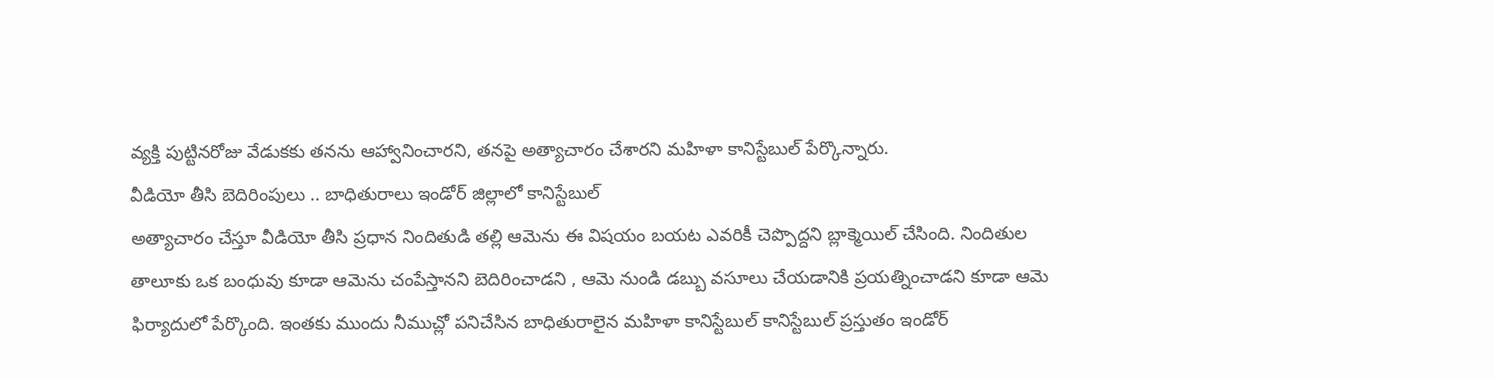వ్యక్తి పుట్టినరోజు వేడుకకు తనను ఆహ్వానించారని, తనపై అత్యాచారం చేశారని మహిళా కానిస్టేబుల్ పేర్కొన్నారు.
వీడియో తీసి బెదిరింపులు .. బాధితురాలు ఇండోర్ జిల్లాలో కానిస్టేబుల్
అత్యాచారం చేస్తూ వీడియో తీసి ప్రధాన నిందితుడి తల్లి ఆమెను ఈ విషయం బయట ఎవరికీ చెప్పొద్దని బ్లాక్మెయిల్ చేసింది. నిందితుల తాలూకు ఒక బంధువు కూడా ఆమెను చంపేస్తానని బెదిరించాడని , ఆమె నుండి డబ్బు వసూలు చేయడానికి ప్రయత్నించాడని కూడా ఆమె ఫిర్యాదులో పేర్కొంది. ఇంతకు ముందు నీముచ్లో పనిచేసిన బాధితురాలైన మహిళా కానిస్టేబుల్ కానిస్టేబుల్ ప్రస్తుతం ఇండోర్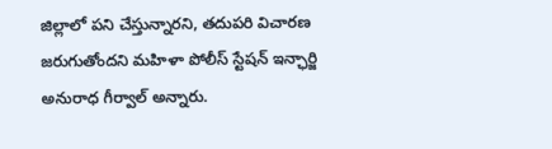జిల్లాలో పని చేస్తున్నారని, తదుపరి విచారణ జరుగుతోందని మహిళా పోలీస్ స్టేషన్ ఇన్ఛార్జి అనురాధ గీర్వాల్ అన్నారు.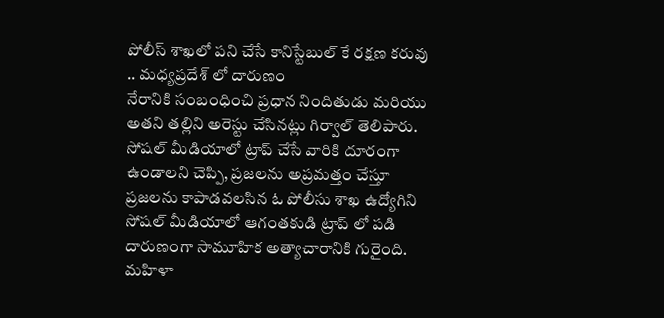పోలీస్ శాఖలో పని చేసే కానిస్టేబుల్ కే రక్షణ కరువు .. మధ్యప్రదేశ్ లో దారుణం
నేరానికి సంబంధించి ప్రధాన నిందితుడు మరియు అతని తల్లిని అరెస్టు చేసినట్లు గిర్వాల్ తెలిపారు. సోషల్ మీడియాలో ట్రాప్ చేసే వారికి దూరంగా ఉండాలని చెప్పి, ప్రజలను అప్రమత్తం చేస్తూ ప్రజలను కాపాడవలసిన ఓ పోలీసు శాఖ ఉద్యోగిని సోషల్ మీడియాలో ఆగంతకుడి ట్రాప్ లో పడి దారుణంగా సామూహిక అత్యాచారానికి గురైంది. మహిళా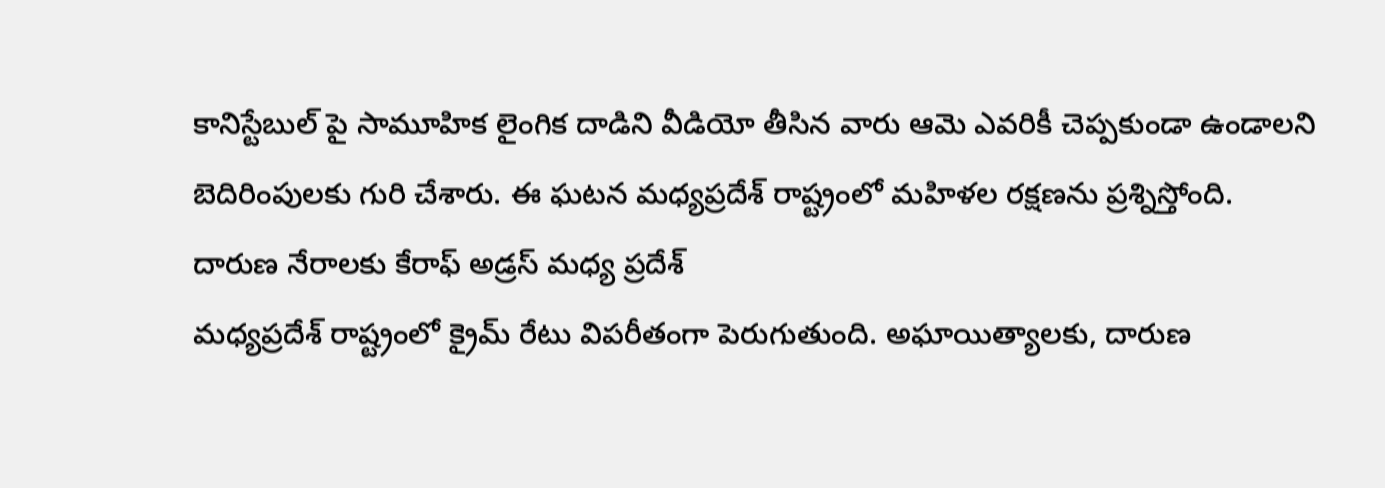కానిస్టేబుల్ పై సామూహిక లైంగిక దాడిని వీడియో తీసిన వారు ఆమె ఎవరికీ చెప్పకుండా ఉండాలని బెదిరింపులకు గురి చేశారు. ఈ ఘటన మధ్యప్రదేశ్ రాష్ట్రంలో మహిళల రక్షణను ప్రశ్నిస్తోంది.
దారుణ నేరాలకు కేరాఫ్ అడ్రస్ మధ్య ప్రదేశ్
మధ్యప్రదేశ్ రాష్ట్రంలో క్రైమ్ రేటు విపరీతంగా పెరుగుతుంది. అఘాయిత్యాలకు, దారుణ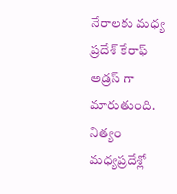నేరాలకు మధ్య ప్రదేశ్ కేరాఫ్ అడ్రస్ గా మారుతుంది. నిత్యం మధ్యప్రదేశ్లో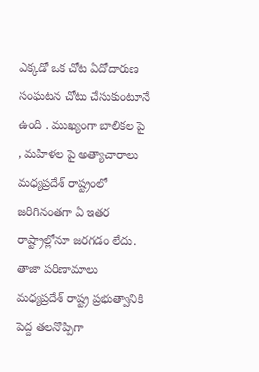ఎక్కడో ఒక చోట ఏదోదారుణ సంఘటన చోటు చేసుకుంటూనే ఉంది . ముఖ్యంగా బాలికల పై , మహిళల పై అత్యాచారాలు మధ్యప్రదేశ్ రాష్ట్రంలో జరిగినంతగా ఏ ఇతర రాష్ట్రాల్లోనూ జరగడం లేదు. తాజా పరిణామాలు మధ్యప్రదేశ్ రాష్ట్ర ప్రభుత్వానికి పెద్ద తలనొప్పిగా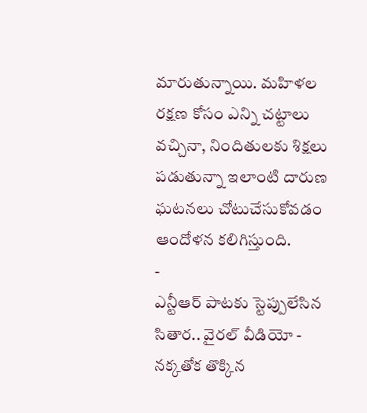మారుతున్నాయి. మహిళల రక్షణ కోసం ఎన్ని చట్టాలు వచ్చినా, నిందితులకు శిక్షలు పడుతున్నా ఇలాంటి దారుణ ఘటనలు చోటుచేసుకోవడం ఆందోళన కలిగిస్తుంది.
-
ఎన్టీఆర్ పాటకు స్టెప్పులేసిన సితార.. వైరల్ వీడియో -
నక్కతోక తొక్కిన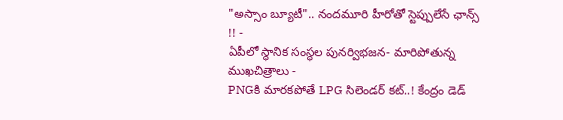"అస్సాం బ్యూటీ".. నందమూరి హీరోతో స్టెప్పులేసే ఛాన్స్ !! -
ఏపీలో స్థానిక సంస్థల పునర్విభజన- మారిపోతున్న ముఖచిత్రాలు -
PNGకి మారకపోతే LPG సిలెండర్ కట్..! కేంద్రం డెడ్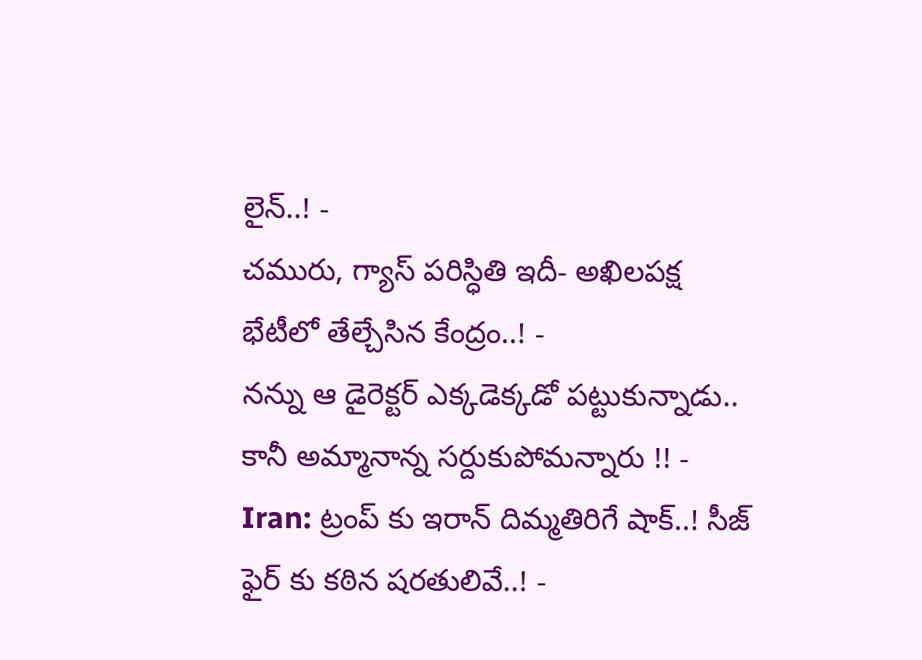లైన్..! -
చమురు, గ్యాస్ పరిస్ధితి ఇదీ- అఖిలపక్ష భేటీలో తేల్చేసిన కేంద్రం..! -
నన్ను ఆ డైరెక్టర్ ఎక్కడెక్కడో పట్టుకున్నాడు.. కానీ అమ్మానాన్న సర్దుకుపోమన్నారు !! -
Iran: ట్రంప్ కు ఇరాన్ దిమ్మతిరిగే షాక్..! సీజ్ ఫైర్ కు కఠిన షరతులివే..! -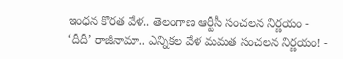ఇంధన కొరత వేళ.. తెలంగాణ ఆర్టీసీ సంచలన నిర్ణయం -
‘దీదీ’ రాజీనామా.. ఎన్నికల వేళ మమత సంచలన నిర్ణయం! -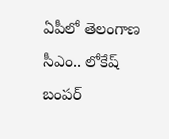ఏపీలో తెలంగాణ సీఎం.. లోకేష్ బంపర్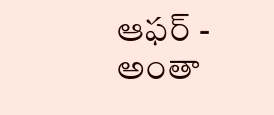ఆఫర్ -
అంతా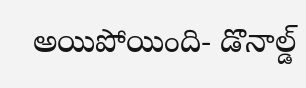అయిపోయింది- డొనాల్డ్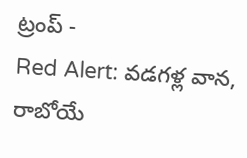ట్రంప్ -
Red Alert: వడగళ్ల వాన, రాబోయే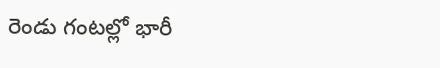రెండు గంటల్లో భారీ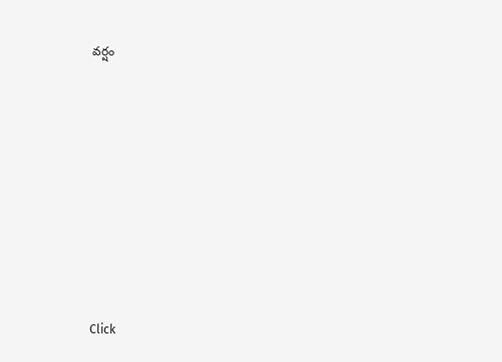వర్షం












Click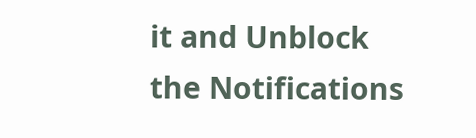it and Unblock the Notifications